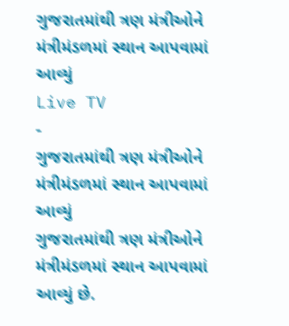ગુજરાતમાંથી ત્રણ મંત્રીઓને મંત્રીમંડળમાં સ્થાન આપવામાં આવ્યું
Live TV
-
ગુજરાતમાંથી ત્રણ મંત્રીઓને મંત્રીમંડળમાં સ્થાન આપવામાં આવ્યું
ગુજરાતમાંથી ત્રણ મંત્રીઓને મંત્રીમંડળમાં સ્થાન આપવામાં આવ્યું છે.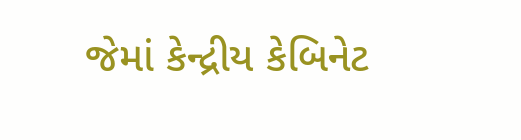જેમાં કેન્દ્રીય કેબિનેટ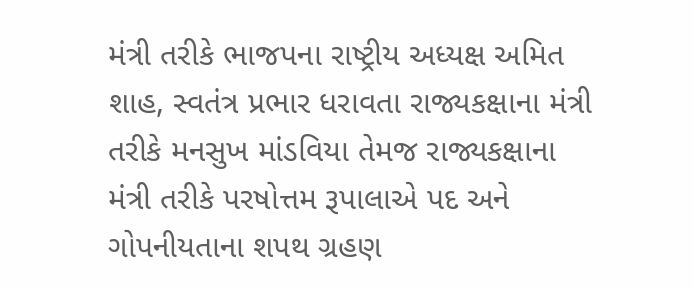મંત્રી તરીકે ભાજપના રાષ્ટ્રીય અધ્યક્ષ અમિત શાહ, સ્વતંત્ર પ્રભાર ધરાવતા રાજ્યકક્ષાના મંત્રી તરીકે મનસુખ માંડવિયા તેમજ રાજ્યકક્ષાના મંત્રી તરીકે પરષોત્તમ રૂપાલાએ પદ અને ગોપનીયતાના શપથ ગ્રહણ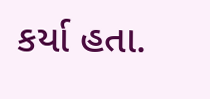કર્યા હતા.